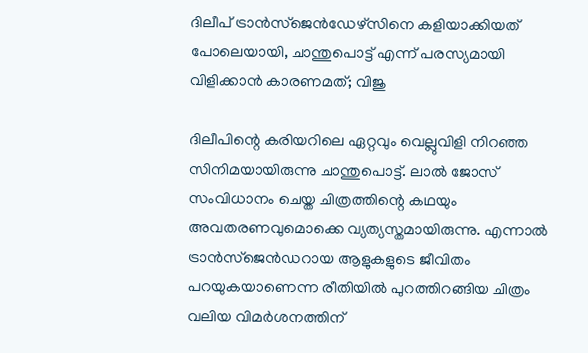ദിലീപ് ട്രാന്‍സ്‌ജെന്‍ഡേഴ്‌സിനെ കളിയാക്കിയത് പോലെയായി, ചാന്തുപൊട്ട് എന്ന് പരസ്യമായി വിളിക്കാന്‍ കാരണമത്; വിജു

ദിലീപിന്റെ കരിയറിലെ ഏറ്റവും വെല്ലുവിളി നിറഞ്ഞ സിനിമയായിരുന്നു ചാന്തുപൊട്ട്. ലാല്‍ ജോസ് സംവിധാനം ചെയ്ത ചിത്രത്തിന്റെ കഥയും അവതരണവുമൊക്കെ വ്യത്യസ്തമായിരുന്നു. എന്നാല്‍ ട്രാന്‍സ്‌ജെന്‍ഡറായ ആളുകളുടെ ജീവിതം പറയുകയാണെന്ന രീതിയില്‍ പുറത്തിറങ്ങിയ ചിത്രം വലിയ വിമര്‍ശനത്തിന്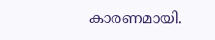കാരണമായി.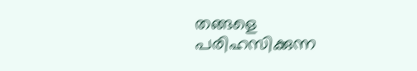തങ്ങളെ പരിഹസിക്കുന്ന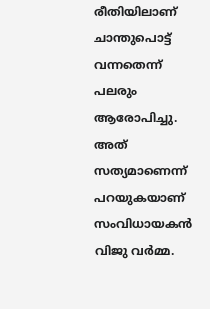രീതിയിലാണ് ചാന്തുപൊട്ട് വന്നതെന്ന് പലരും ആരോപിച്ചു. അത് സത്യമാണെന്ന് പറയുകയാണ് സംവിധായകന്‍ വിജു വര്‍മ്മ.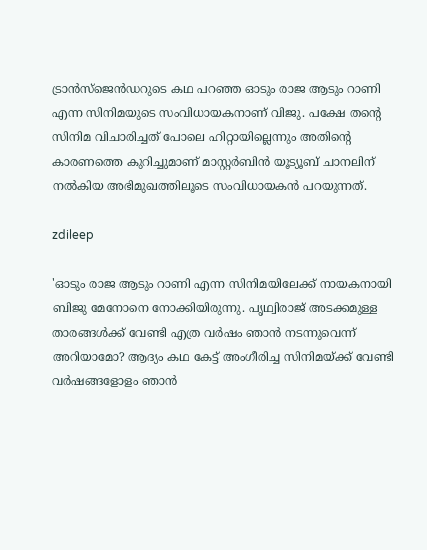ട്രാന്‍സ്‌ജെന്‍ഡറുടെ കഥ പറഞ്ഞ ഓടും രാജ ആടും റാണി എന്ന സിനിമയുടെ സംവിധായകനാണ് വിജു. പക്ഷേ തന്റെ സിനിമ വിചാരിച്ചത് പോലെ ഹിറ്റായില്ലെന്നും അതിന്റെ കാരണത്തെ കുറിച്ചുമാണ് മാസ്റ്റര്‍ബിന്‍ യൂട്യൂബ് ചാനലിന് നല്‍കിയ അഭിമുഖത്തിലൂടെ സംവിധായകന്‍ പറയുന്നത്.

zdileep

'ഓടും രാജ ആടും റാണി എന്ന സിനിമയിലേക്ക് നായകനായി ബിജു മേനോനെ നോക്കിയിരുന്നു. പൃഥ്വിരാജ് അടക്കമുള്ള താരങ്ങള്‍ക്ക് വേണ്ടി എത്ര വര്‍ഷം ഞാന്‍ നടന്നുവെന്ന് അറിയാമോ? ആദ്യം കഥ കേട്ട് അംഗീരിച്ച സിനിമയ്ക്ക് വേണ്ടി വര്‍ഷങ്ങളോളം ഞാന്‍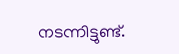നടന്നിട്ടുണ്ട്.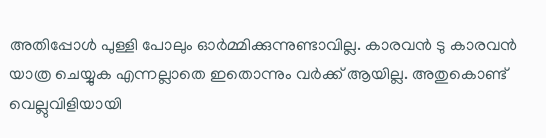അതിപ്പോള്‍ പുള്ളി പോലും ഓര്‍മ്മിക്കുന്നുണ്ടാവില്ല. കാരവന്‍ ടു കാരവന്‍ യാത്ര ചെയ്യുക എന്നല്ലാതെ ഇതൊന്നും വര്‍ക്ക് ആയില്ല. അതുകൊണ്ട് വെല്ലുവിളിയായി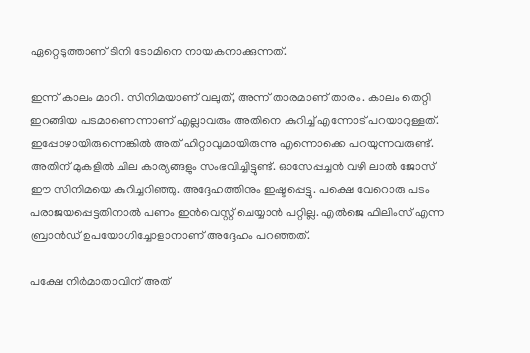ഏറ്റെടുത്താണ് ടിനി ടോമിനെ നായകനാക്കുന്നത്.

ഇന്ന് കാലം മാറി. സിനിമയാണ് വലുത്, അന്ന് താരമാണ് താരം. കാലം തെറ്റി ഇറങ്ങിയ പടമാണെന്നാണ് എല്ലാവരും അതിനെ കുറിച്ച് എന്നോട് പറയാറുള്ളത്. ഇപ്പോഴായിരുന്നെങ്കില്‍ അത് ഹിറ്റാവുമായിരുന്നു എന്നൊക്കെ പറയുന്നവരുണ്ട്. അതിന് മുകളില്‍ ചില കാര്യങ്ങളും സംഭവിച്ചിട്ടുണ്ട്. ഓസേപ്പച്ചന്‍ വഴി ലാല്‍ ജോസ് ഈ സിനിമയെ കുറിച്ചറിഞ്ഞു. അദ്ദേഹത്തിനും ഇഷ്ടപ്പെട്ടു. പക്ഷെ വേറൊരു പടം പരാജയപ്പെട്ടതിനാല്‍ പണം ഇന്‍വെസ്റ്റ് ചെയ്യാന്‍ പറ്റില്ല. എല്‍ജെ ഫിലിംസ് എന്ന ബ്രാന്‍ഡ് ഉപയോഗിച്ചോളാനാണ് അദ്ദേഹം പറഞ്ഞത്.

പക്ഷേ നിര്‍മാതാവിന് അത്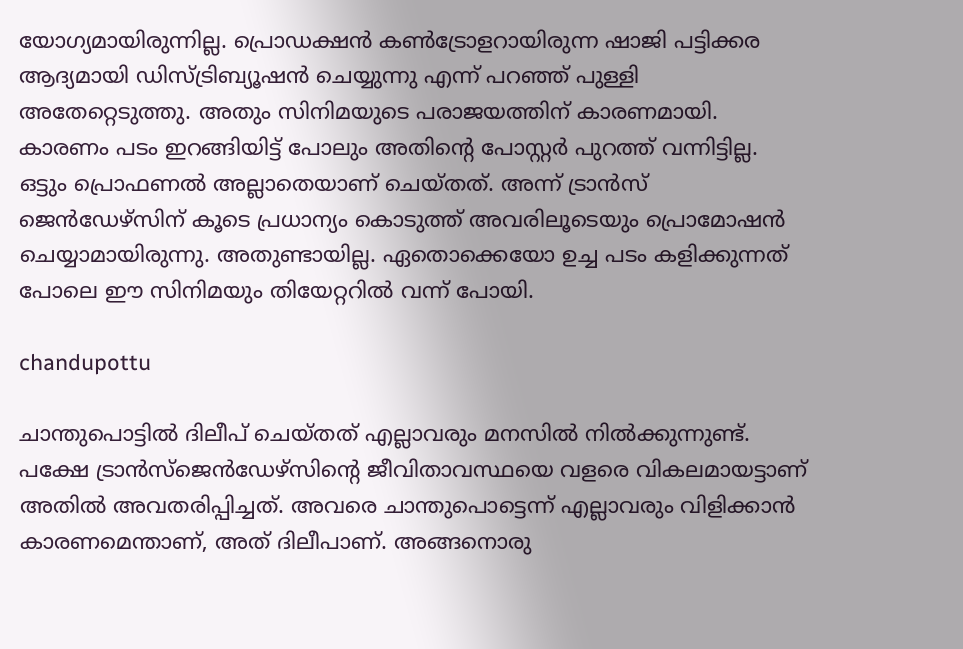യോഗ്യമായിരുന്നില്ല. പ്രൊഡക്ഷന്‍ കണ്‍ട്രോളറായിരുന്ന ഷാജി പട്ടിക്കര ആദ്യമായി ഡിസ്ട്രിബ്യൂഷന്‍ ചെയ്യുന്നു എന്ന് പറഞ്ഞ് പുള്ളി അതേറ്റെടുത്തു. അതും സിനിമയുടെ പരാജയത്തിന് കാരണമായി. കാരണം പടം ഇറങ്ങിയിട്ട് പോലും അതിന്റെ പോസ്റ്റര്‍ പുറത്ത് വന്നിട്ടില്ല. ഒട്ടും പ്രൊഫണല്‍ അല്ലാതെയാണ് ചെയ്തത്. അന്ന് ട്രാന്‍സ് ജെന്‍ഡേഴ്‌സിന് കൂടെ പ്രധാന്യം കൊടുത്ത് അവരിലൂടെയും പ്രൊമോഷന്‍ ചെയ്യാമായിരുന്നു. അതുണ്ടായില്ല. ഏതൊക്കെയോ ഉച്ച പടം കളിക്കുന്നത് പോലെ ഈ സിനിമയും തിയേറ്ററില്‍ വന്ന് പോയി.

chandupottu

ചാന്തുപൊട്ടില്‍ ദിലീപ് ചെയ്തത് എല്ലാവരും മനസില്‍ നില്‍ക്കുന്നുണ്ട്. പക്ഷേ ട്രാന്‍സ്‌ജെന്‍ഡേഴ്‌സിന്റെ ജീവിതാവസ്ഥയെ വളരെ വികലമായട്ടാണ് അതില്‍ അവതരിപ്പിച്ചത്. അവരെ ചാന്തുപൊട്ടെന്ന് എല്ലാവരും വിളിക്കാന്‍ കാരണമെന്താണ്, അത് ദിലീപാണ്. അങ്ങനൊരു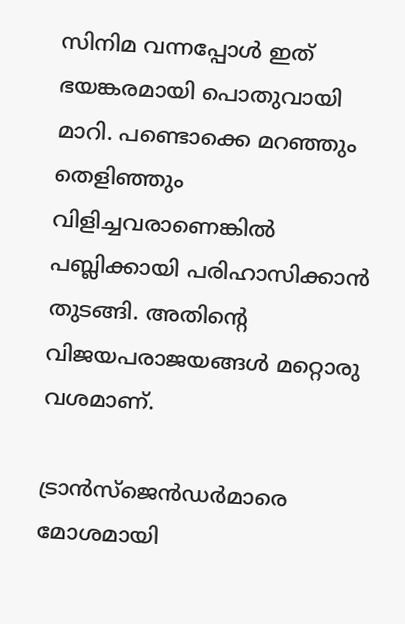സിനിമ വന്നപ്പോള്‍ ഇത് ഭയങ്കരമായി പൊതുവായി മാറി. പണ്ടൊക്കെ മറഞ്ഞും തെളിഞ്ഞും വിളിച്ചവരാണെങ്കില്‍ പബ്ലിക്കായി പരിഹാസിക്കാന്‍ തുടങ്ങി. അതിന്റെ വിജയപരാജയങ്ങള്‍ മറ്റൊരു വശമാണ്.

ട്രാന്‍സ്‌ജെന്‍ഡര്‍മാരെ മോശമായി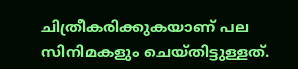ചിത്രീകരിക്കുകയാണ് പല സിനിമകളും ചെയ്തിട്ടുള്ളത്.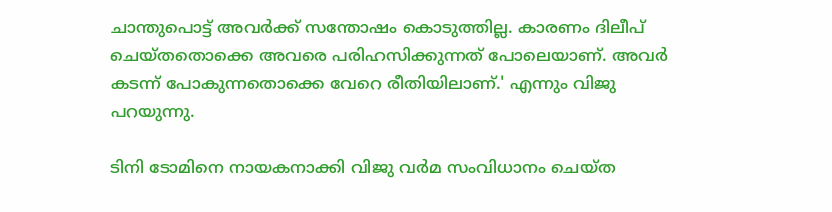ചാന്തുപൊട്ട് അവര്‍ക്ക് സന്തോഷം കൊടുത്തില്ല. കാരണം ദിലീപ് ചെയ്തതൊക്കെ അവരെ പരിഹസിക്കുന്നത് പോലെയാണ്. അവര്‍ കടന്ന് പോകുന്നതൊക്കെ വേറെ രീതിയിലാണ്.' എന്നും വിജു പറയുന്നു.

ടിനി ടോമിനെ നായകനാക്കി വിജു വർമ സംവിധാനം ചെയ്ത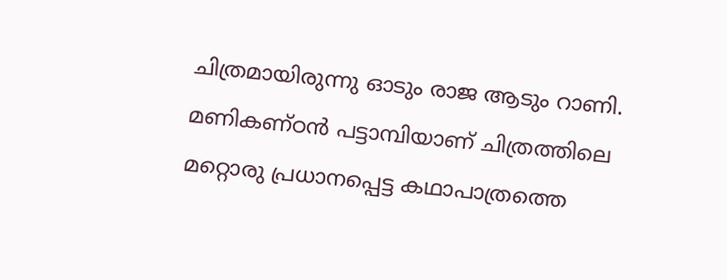ചിത്രമായിരുന്നു ഓടും രാജ ആടും റാണി. മണികണ്ഠൻ പട്ടാമ്പിയാണ് ചിത്രത്തിലെ മറ്റൊരു പ്രധാനപ്പെട്ട കഥാപാത്രത്തെ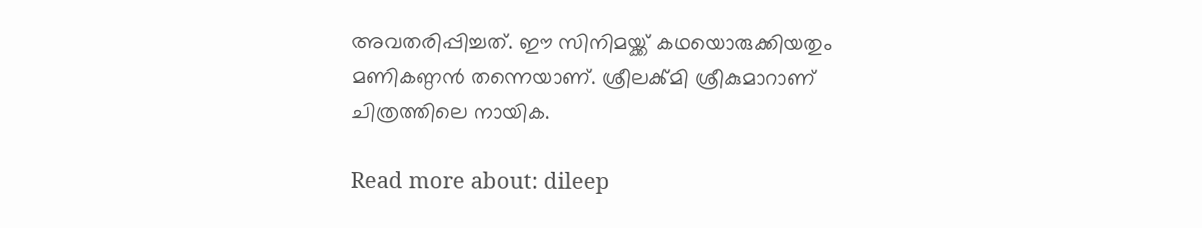അവതരിപ്പിച്ചത്. ഈ സിനിമയ്ക്ക് കഥയൊരുക്കിയതും മണികണ്ഠൻ തന്നെയാണ്. ശ്രീലൿ്മി ശ്രീകുമാറാണ് ചിത്രത്തിലെ നായിക.

Read more about: dileep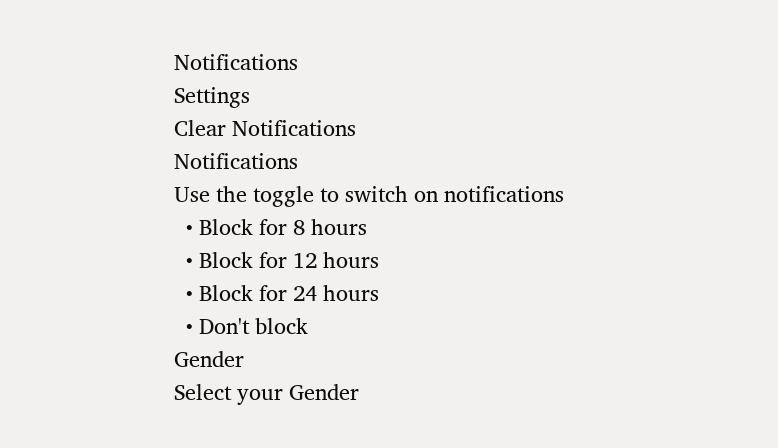Notifications
Settings
Clear Notifications
Notifications
Use the toggle to switch on notifications
  • Block for 8 hours
  • Block for 12 hours
  • Block for 24 hours
  • Don't block
Gender
Select your Gender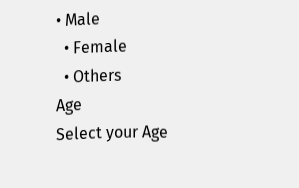• Male
  • Female
  • Others
Age
Select your Age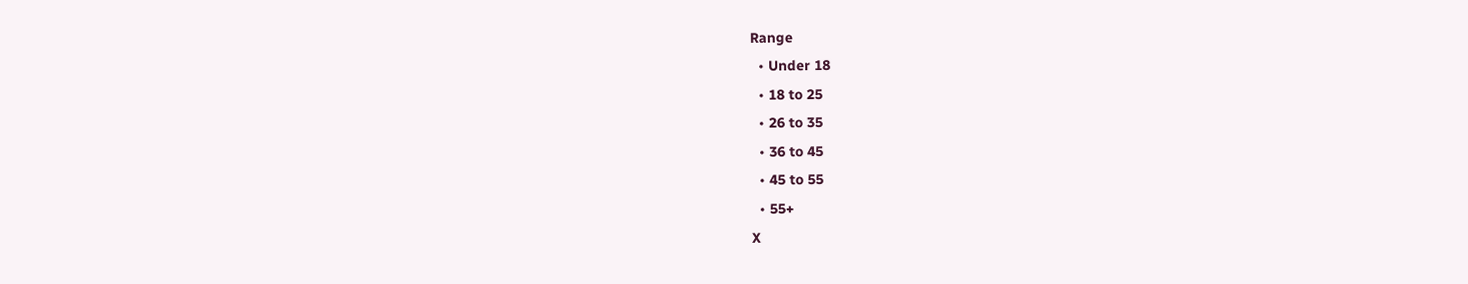Range
  • Under 18
  • 18 to 25
  • 26 to 35
  • 36 to 45
  • 45 to 55
  • 55+
X